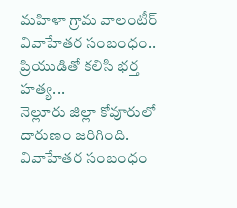మహిళా గ్రామ వాలంటీర్ వివాహేతర సంబంధం.. ప్రియుడితో కలిసి భర్త హత్య...
నెల్లూరు జిల్లా కోవూరులో దారుణం జరిగింది. వివాహేతర సంబంధం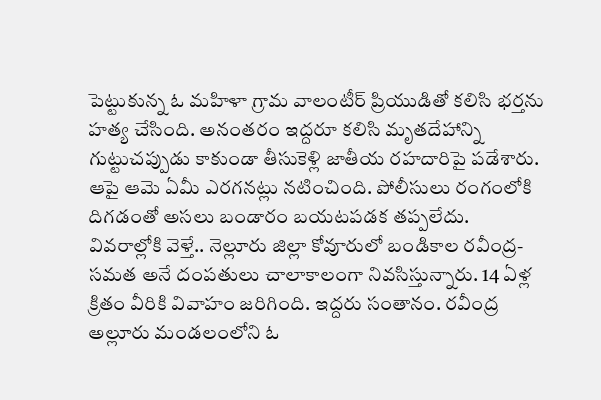పెట్టుకున్న ఓ మహిళా గ్రామ వాలంటీర్ ప్రియుడితో కలిసి భర్తను హత్య చేసింది. అనంతరం ఇద్దరూ కలిసి మృతదేహాన్ని గుట్టుచప్పుడు కాకుండా తీసుకెళ్లి జాతీయ రహదారిపై పడేశారు. ఆపై ఆమె ఏమీ ఎరగనట్లు నటించింది. పోలీసులు రంగంలోకి దిగడంతో అసలు బండారం బయటపడక తప్పలేదు.
వివరాల్లోకి వెళ్తే.. నెల్లూరు జిల్లా కోవూరులో బండికాల రవీంద్ర-సమత అనే దంపతులు చాలాకాలంగా నివసిస్తున్నారు. 14 ఏళ్ల క్రితం వీరికి వివాహం జరిగింది. ఇద్దరు సంతానం. రవీంద్ర అల్లూరు మండలంలోని ఓ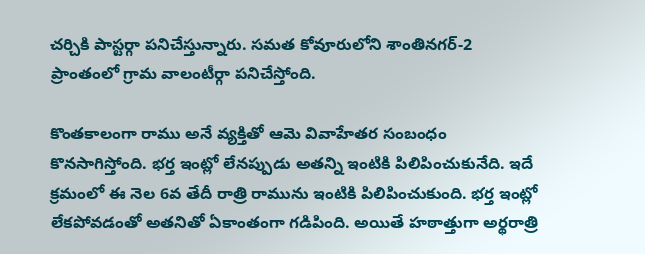చర్చికి పాస్టర్గా పనిచేస్తున్నారు. సమత కోవూరులోని శాంతినగర్-2 ప్రాంతంలో గ్రామ వాలంటీర్గా పనిచేస్తోంది.

కొంతకాలంగా రాము అనే వ్యక్తితో ఆమె వివాహేతర సంబంధం కొనసాగిస్తోంది. భర్త ఇంట్లో లేనప్పుడు అతన్ని ఇంటికి పిలిపించుకునేది. ఇదే క్రమంలో ఈ నెల 6వ తేదీ రాత్రి రామును ఇంటికి పిలిపించుకుంది. భర్త ఇంట్లో లేకపోవడంతో అతనితో ఏకాంతంగా గడిపింది. అయితే హఠాత్తుగా అర్థరాత్రి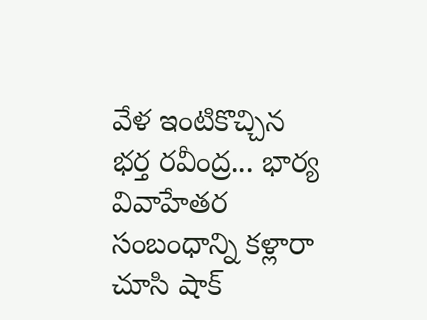వేళ ఇంటికొచ్చిన భర్త రవీంద్ర... భార్య వివాహేతర సంబంధాన్ని కళ్లారా చూసి షాక్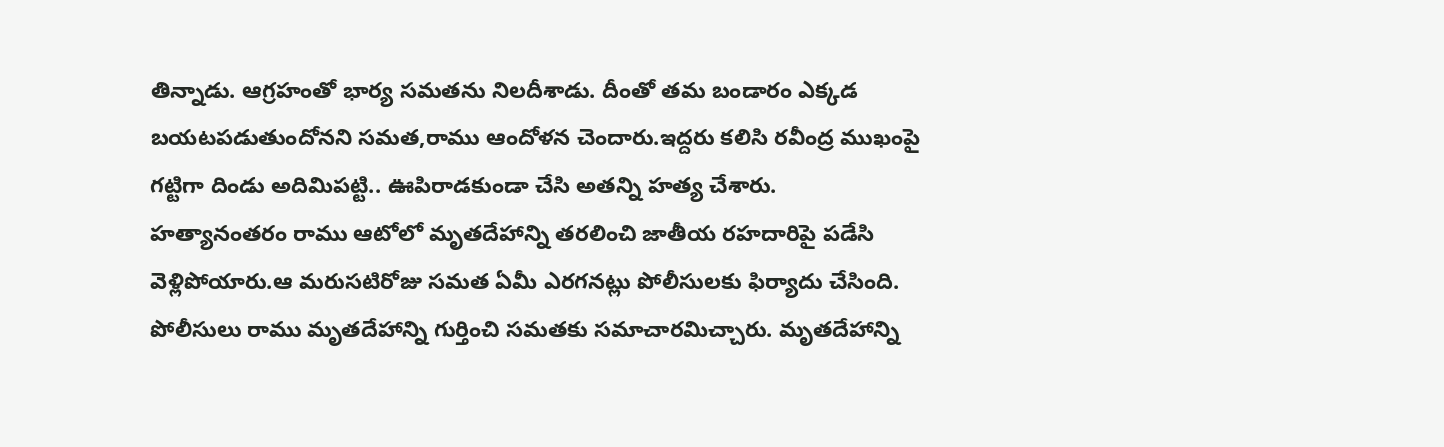తిన్నాడు. ఆగ్రహంతో భార్య సమతను నిలదీశాడు. దీంతో తమ బండారం ఎక్కడ బయటపడుతుందోనని సమత,రాము ఆందోళన చెందారు.ఇద్దరు కలిసి రవీంద్ర ముఖంపై గట్టిగా దిండు అదిమిపట్టి.. ఊపిరాడకుండా చేసి అతన్ని హత్య చేశారు.
హత్యానంతరం రాము ఆటోలో మృతదేహాన్ని తరలించి జాతీయ రహదారిపై పడేసి వెళ్లిపోయారు.ఆ మరుసటిరోజు సమత ఏమీ ఎరగనట్లు పోలీసులకు ఫిర్యాదు చేసింది. పోలీసులు రాము మృతదేహాన్ని గుర్తించి సమతకు సమాచారమిచ్చారు. మృతదేహాన్ని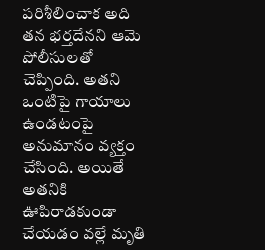పరిశీలించాక అది తన భర్తదేనని ఆమె పోలీసులతో చెప్పింది. అతని ఒంటిపై గాయాలు ఉండటంపై అనుమానం వ్యక్తం చేసింది. అయితే అతనికి ఊపిరాడకుండా చేయడం వల్లే మృతి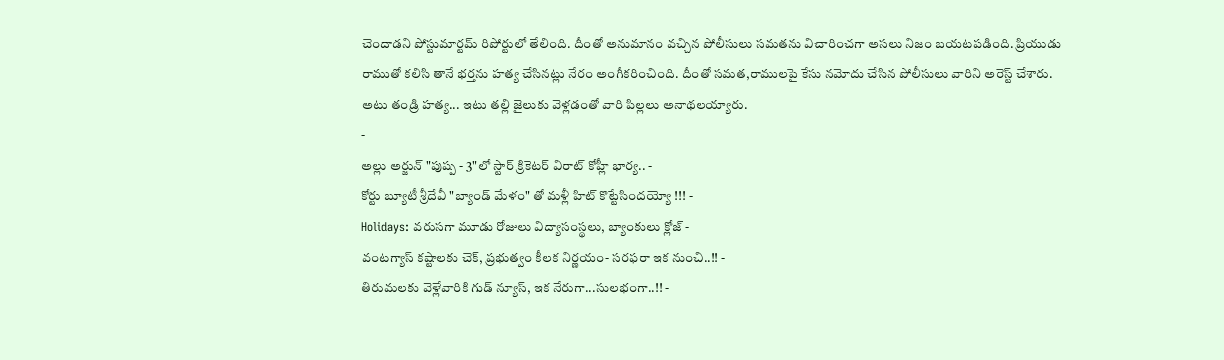చెందాడని పోస్టుమార్టమ్ రిపోర్టులో తేలింది. దీంతో అనుమానం వచ్చిన పోలీసులు సమతను విచారించగా అసలు నిజం బయటపడింది. ప్రియుడు రాముతో కలిసి తానే భర్తను హత్య చేసినట్లు నేరం అంగీకరించింది. దీంతో సమత,రాములపై కేసు నమోదు చేసిన పోలీసులు వారిని అరెస్ట్ చేశారు. అటు తండ్రి హత్య... ఇటు తల్లి జైలుకు వెళ్లడంతో వారి పిల్లలు అనాథలయ్యారు.
-
అల్లు అర్జున్ "పుష్ప - 3"లో స్టార్ క్రికెటర్ విరాట్ కోహ్లీ భార్య.. -
కోర్టు బ్యూటీ శ్రీదేవీ "బ్యాండ్ మేళం" తో మళ్లీ హిట్ కొట్టేసిందయ్యో !!! -
Holidays: వరుసగా మూడు రోజులు విద్యాసంస్థలు, బ్యాంకులు క్లోజ్ -
వంటగ్యాస్ కష్టాలకు చెక్, ప్రభుత్వం కీలక నిర్ణయం- సరఫరా ఇక నుంచి..!! -
తిరుమలకు వెళ్లేవారికి గుడ్ న్యూస్, ఇక నేరుగా...సులభంగా..!! -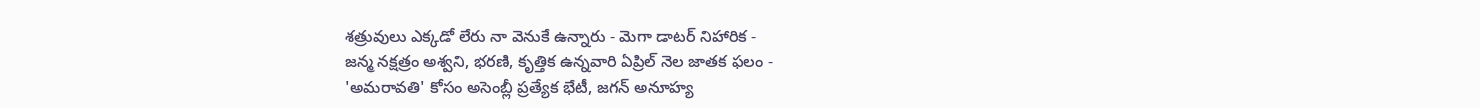శత్రువులు ఎక్కడో లేరు నా వెనుకే ఉన్నారు - మెగా డాటర్ నిహారిక -
జన్మ నక్షత్రం అశ్వని, భరణి, కృత్తిక ఉన్నవారి ఏప్రిల్ నెల జాతక ఫలం -
'అమరావతి' కోసం అసెంబ్లీ ప్రత్యేక భేటీ, జగన్ అనూహ్య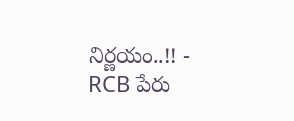నిర్ణయం..!! -
RCB పేరు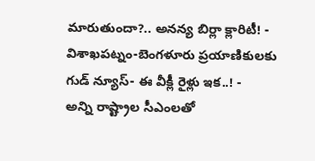మారుతుందా?.. అనన్య బిర్లా క్లారిటీ! -
విశాఖపట్నం-బెంగళూరు ప్రయాణికులకు గుడ్ న్యూస్- ఈ వీక్లీ రైళ్లు ఇక..! -
అన్ని రాష్ట్రాల సీఎంలతో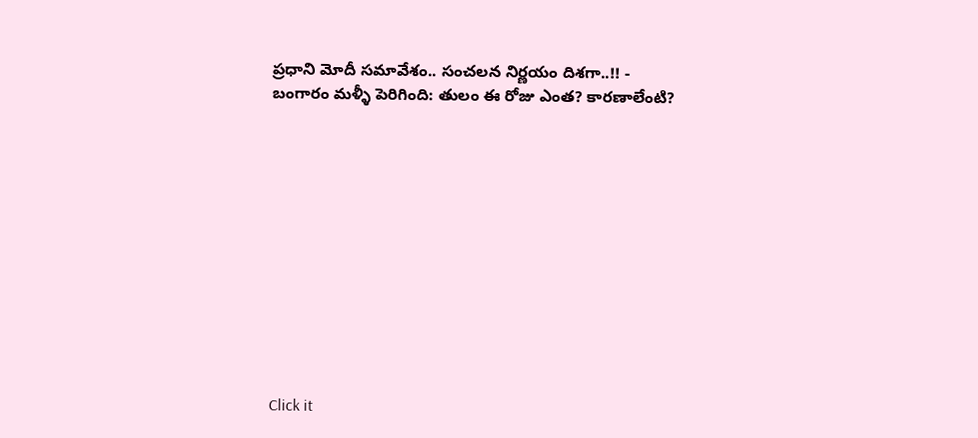ప్రధాని మోదీ సమావేశం.. సంచలన నిర్ణయం దిశగా..!! -
బంగారం మళ్ళీ పెరిగింది: తులం ఈ రోజు ఎంత? కారణాలేంటి?












Click it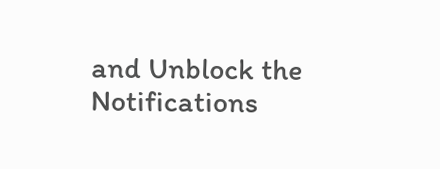and Unblock the Notifications